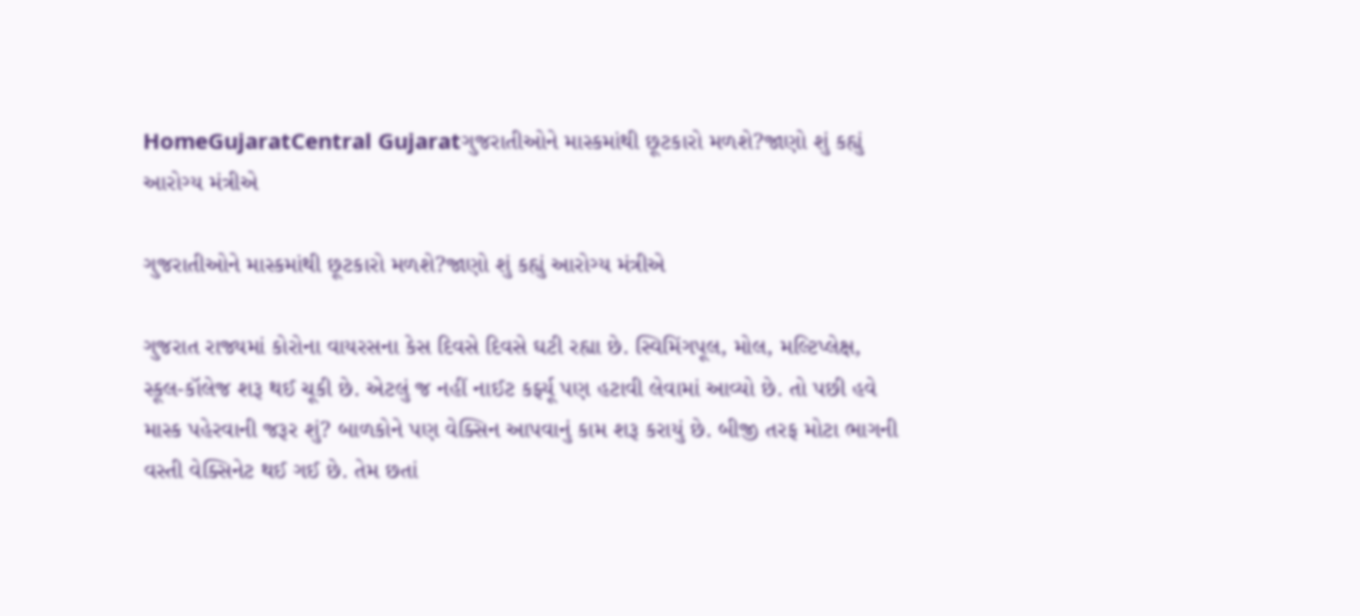HomeGujaratCentral Gujaratગુજરાતીઓને માસ્કમાંથી છૂટકારો મળશે?જાણો શું કહ્યું આરોગ્ય મંત્રીએ

ગુજરાતીઓને માસ્કમાંથી છૂટકારો મળશે?જાણો શું કહ્યું આરોગ્ય મંત્રીએ

ગુજરાત રાજ્યમાં કોરોના વાયરસના કેસ દિવસે દિવસે ઘટી રહ્યા છે. સ્વિમિંગપૂલ, મોલ, મલ્ટિપ્લેક્ષ, સ્કૂલ-કૉલેજ શરૂ થઈ ચૂકી છે. એટલું જ નહીં નાઈટ કર્ફ્યૂ પણ હટાવી લેવામાં આવ્યો છે. તો પછી હવે માસ્ક પહેરવાની જરૂર શું? બાળકોને પણ વેક્સિન આપવાનું કામ શરૂ કરાયું છે. બીજી તરફ મોટા ભાગની વસ્તી વેક્સિનેટ થઈ ગઈ છે. તેમ છતાં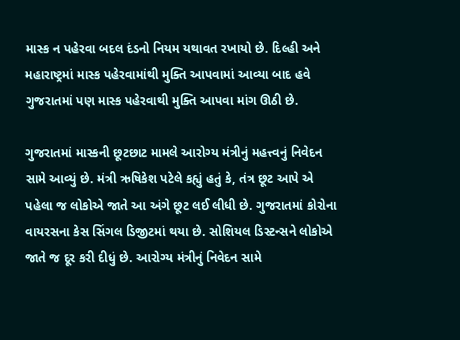માસ્ક ન પહેરવા બદલ દંડનો નિયમ યથાવત રખાયો છે. દિલ્હી અને મહારાષ્ટ્રમાં માસ્ક પહેરવામાંથી મુક્તિ આપવામાં આવ્યા બાદ હવે ગુજરાતમાં પણ માસ્ક પહેરવાથી મુક્તિ આપવા માંગ ઊઠી છે.

ગુજરાતમાં માસ્કની છૂટછાટ મામલે આરોગ્ય મંત્રીનું મહત્ત્વનું નિવેદન સામે આવ્યું છે. મંત્રી ઋષિકેશ પટેલે કહ્યું હતું કે, તંત્ર છૂટ આપે એ પહેલા જ લોકોએ જાતે આ અંગે છૂટ લઈ લીધી છે. ગુજરાતમાં કોરોના વાયરસના કેસ સિંગલ ડિજીટમાં થયા છે. સોશિયલ ડિસ્ટન્સને લોકોએ જાતે જ દૂર કરી દીધું છે. આરોગ્ય મંત્રીનું નિવેદન સામે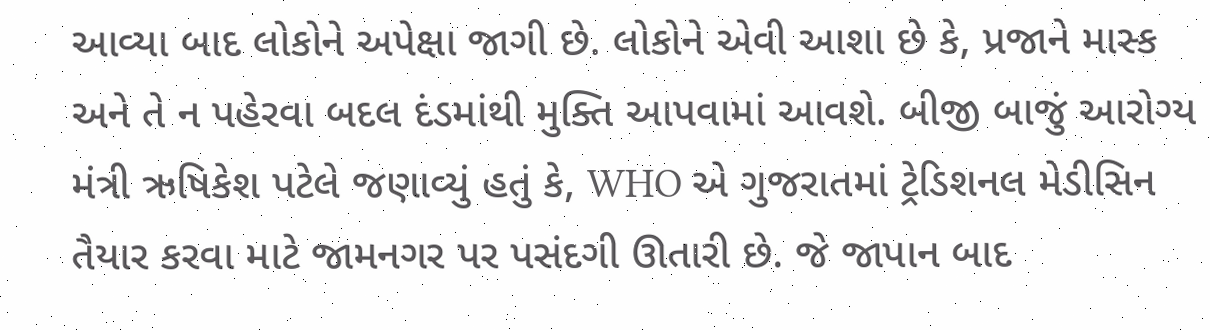આવ્યા બાદ લોકોને અપેક્ષા જાગી છે. લોકોને એવી આશા છે કે, પ્રજાને માસ્ક અને તે ન પહેરવા બદલ દંડમાંથી મુક્તિ આપવામાં આવશે. બીજી બાજું આરોગ્ય મંત્રી ઋષિકેશ પટેલે જણાવ્યું હતું કે, WHO એ ગુજરાતમાં ટ્રેડિશનલ મેડીસિન તૈયાર કરવા માટે જામનગર પર પસંદગી ઊતારી છે. જે જાપાન બાદ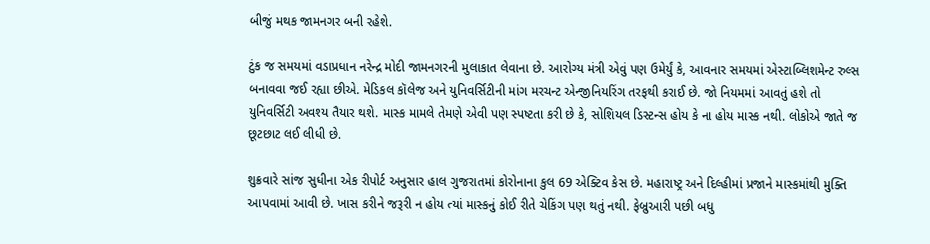બીજું મથક જામનગર બની રહેશે.

ટુંક જ સમયમાં વડાપ્રધાન નરેન્દ્ર મોદી જામનગરની મુલાકાત લેવાના છે. આરોગ્ય મંત્રી એવું પણ ઉમેર્યું કે, આવનાર સમયમાં એસ્ટાબ્લિશમેન્ટ રુલ્સ બનાવવા જઈ રહ્યા છીએ. મેડિકલ કૉલેજ અને યુનિવર્સિટીની માંગ મરચન્ટ એન્જીનિયરિંગ તરફથી કરાઈ છે. જો નિયમમાં આવતું હશે તો યુનિવર્સિટી અવશ્ય તૈયાર થશે. માસ્ક મામલે તેમણે એવી પણ સ્પષ્ટતા કરી છે કે, સોશિયલ ડિસ્ટન્સ હોય કે ના હોય માસ્ક નથી. લોકોએ જાતે જ છૂટછાટ લઈ લીધી છે.

શુક્રવારે સાંજ સુધીના એક રીપોર્ટ અનુસાર હાલ ગુજરાતમાં કોરોનાના કુલ 69 એક્ટિવ કેસ છે. મહારાષ્ટ્ર અને દિલ્હીમાં પ્રજાને માસ્કમાંથી મુક્તિ આપવામાં આવી છે. ખાસ કરીને જરૂરી ન હોય ત્યાં માસ્કનું કોઈ રીતે ચેકિંગ પણ થતું નથી. ફેબ્રુઆરી પછી બધુ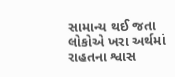સામાન્ય થઈ જતા લોકોએ ખરા અર્થમાં રાહતના શ્વાસ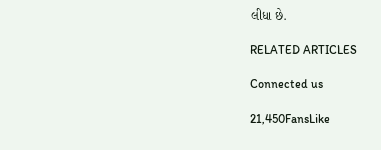લીધા છે.

RELATED ARTICLES

Connected us

21,450FansLike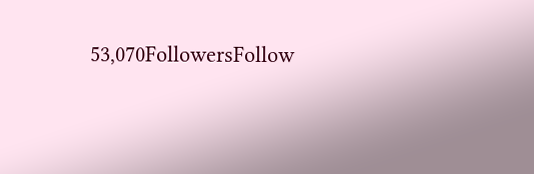53,070FollowersFollow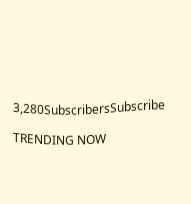3,280SubscribersSubscribe

TRENDING NOW